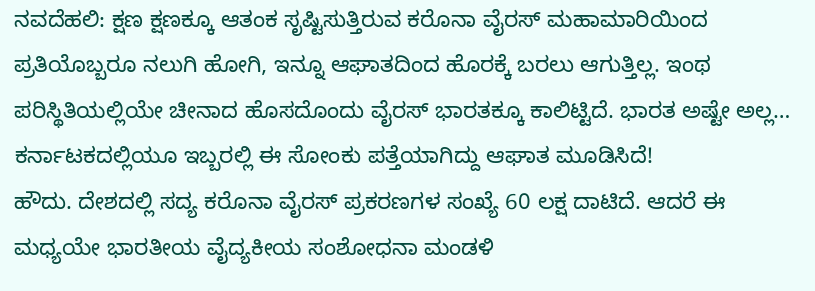ನವದೆಹಲಿ: ಕ್ಷಣ ಕ್ಷಣಕ್ಕೂ ಆತಂಕ ಸೃಷ್ಟಿಸುತ್ತಿರುವ ಕರೊನಾ ವೈರಸ್ ಮಹಾಮಾರಿಯಿಂದ ಪ್ರತಿಯೊಬ್ಬರೂ ನಲುಗಿ ಹೋಗಿ, ಇನ್ನೂ ಆಘಾತದಿಂದ ಹೊರಕ್ಕೆ ಬರಲು ಆಗುತ್ತಿಲ್ಲ. ಇಂಥ ಪರಿಸ್ಥಿತಿಯಲ್ಲಿಯೇ ಚೀನಾದ ಹೊಸದೊಂದು ವೈರಸ್ ಭಾರತಕ್ಕೂ ಕಾಲಿಟ್ಟಿದೆ. ಭಾರತ ಅಷ್ಟೇ ಅಲ್ಲ… ಕರ್ನಾಟಕದಲ್ಲಿಯೂ ಇಬ್ಬರಲ್ಲಿ ಈ ಸೋಂಕು ಪತ್ತೆಯಾಗಿದ್ದು ಆಘಾತ ಮೂಡಿಸಿದೆ!
ಹೌದು. ದೇಶದಲ್ಲಿ ಸದ್ಯ ಕರೊನಾ ವೈರಸ್‌ ಪ್ರಕರಣಗಳ ಸಂಖ್ಯೆ 60 ಲಕ್ಷ ದಾಟಿದೆ. ಆದರೆ ಈ ಮಧ್ಯಯೇ ಭಾರತೀಯ ವೈದ್ಯಕೀಯ ಸಂಶೋಧನಾ ಮಂಡಳಿ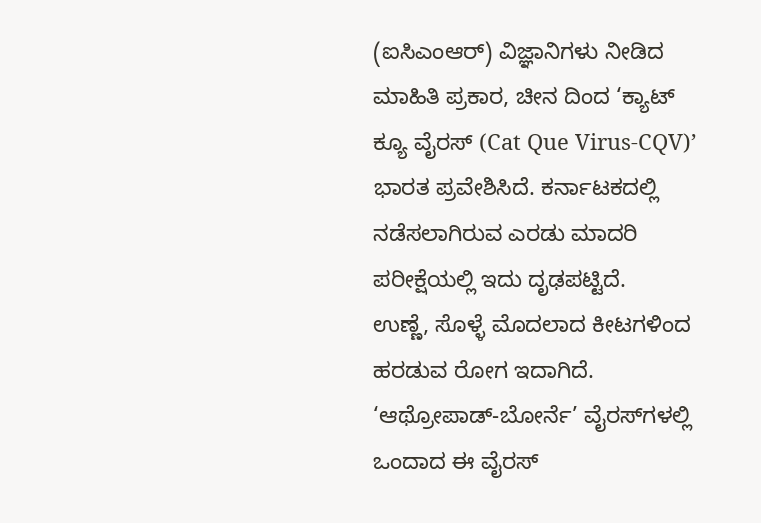(ಐಸಿಎಂಆರ್‌) ವಿಜ್ಞಾನಿಗಳು ನೀಡಿದ ಮಾಹಿತಿ ಪ್ರಕಾರ, ಚೀನ ದಿಂದ ‘ಕ್ಯಾಟ್‌ ಕ್ಯೂ ವೈರಸ್‌ (Cat Que Virus-CQV)’ ಭಾರತ ಪ್ರವೇಶಿಸಿದೆ. ಕರ್ನಾಟಕದಲ್ಲಿ ನಡೆಸಲಾಗಿರುವ ಎರಡು ಮಾದರಿ ಪರೀಕ್ಷೆಯಲ್ಲಿ ಇದು ದೃಢಪಟ್ಟಿದೆ.
ಉಣ್ಣೆ, ಸೊಳ್ಳೆ ಮೊದಲಾದ ಕೀಟಗಳಿಂದ ಹರಡುವ ರೋಗ ಇದಾಗಿದೆ. ‘ಆಥ್ರೋಪಾಡ್‌-ಬೋರ್ನೆ’ ವೈರಸ್‌ಗಳಲ್ಲಿ ಒಂದಾದ ಈ ವೈರಸ್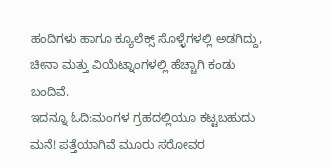ಹಂದಿಗಳು ಹಾಗೂ ಕ್ಯೂಲೆಕ್ಸ್‌ ಸೊಳ್ಳೆಗಳಲ್ಲಿ ಅಡಗಿದ್ದು, ಚೀನಾ ಮತ್ತು ವಿಯೆಟ್ನಾಂಗಳಲ್ಲಿ ಹೆಚ್ಚಾಗಿ ಕಂಡು ಬಂದಿವೆ.
ಇದನ್ನೂ ಓದಿ:ಮಂಗಳ ಗ್ರಹದಲ್ಲಿಯೂ ಕಟ್ಟಬಹುದು ಮನೆ! ಪತ್ತೆಯಾಗಿವೆ ಮೂರು ಸರೋವರ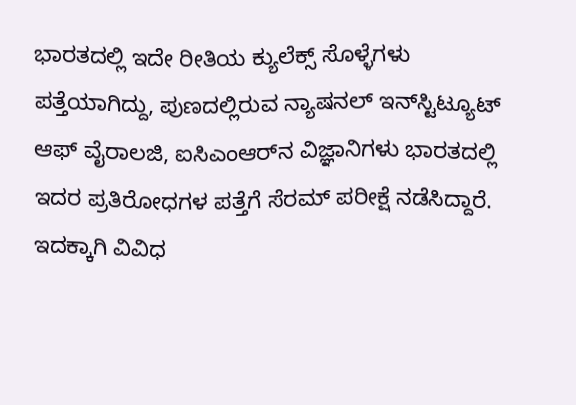ಭಾರತದಲ್ಲಿ ಇದೇ ರೀತಿಯ ಕ್ಯುಲೆಕ್ಸ್‌ ಸೊಳ್ಳೆಗಳು ಪತ್ತೆಯಾಗಿದ್ದು, ಪುಣದಲ್ಲಿರುವ ನ್ಯಾಷನಲ್‌ ಇನ್‌ಸ್ಟಿಟ್ಯೂಟ್‌ ಆಫ್‌ ವೈರಾಲಜಿ, ಐಸಿಎಂಆರ್‌ನ ವಿಜ್ಞಾನಿಗಳು ಭಾರತದಲ್ಲಿ ಇದರ ಪ್ರತಿರೋಧಗಳ ಪತ್ತೆಗೆ ಸೆರಮ್‌ ಪರೀಕ್ಷೆ ನಡೆಸಿದ್ದಾರೆ.
ಇದಕ್ಕಾಗಿ ವಿವಿಧ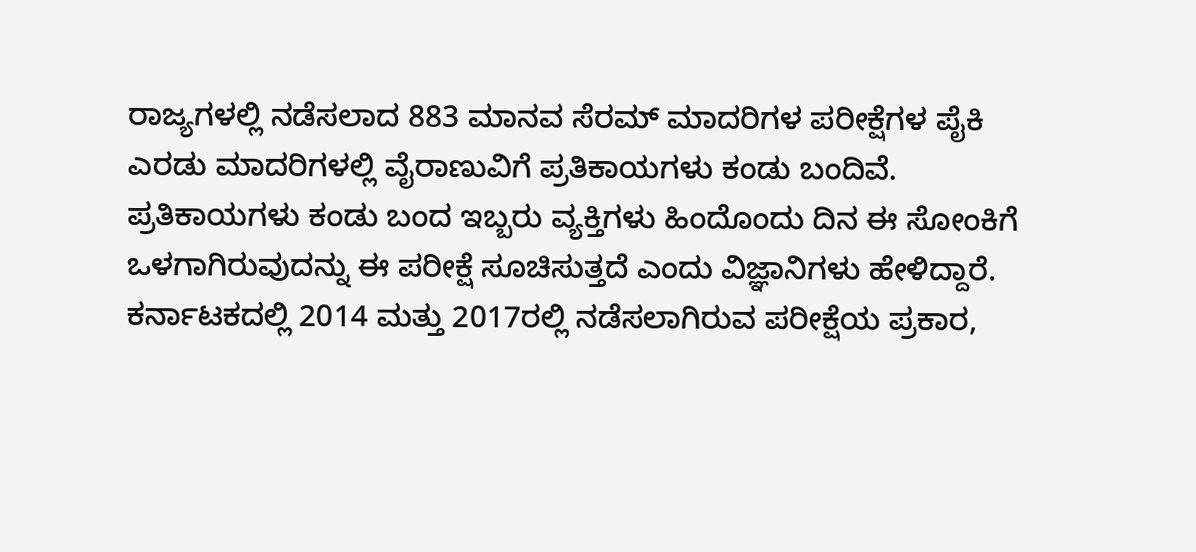ರಾಜ್ಯಗಳಲ್ಲಿ ನಡೆಸಲಾದ 883 ಮಾನವ ಸೆರಮ್‌ ಮಾದರಿಗಳ ಪರೀಕ್ಷೆಗಳ ಪೈಕಿ ಎರಡು ಮಾದರಿಗಳಲ್ಲಿ ವೈರಾಣುವಿಗೆ ಪ್ರತಿಕಾಯಗಳು ಕಂಡು ಬಂದಿವೆ. ಪ್ರತಿಕಾಯಗಳು ಕಂಡು ಬಂದ ಇಬ್ಬರು ವ್ಯಕ್ತಿಗಳು ಹಿಂದೊಂದು ದಿನ ಈ ಸೋಂಕಿಗೆ ಒಳಗಾಗಿರುವುದನ್ನು ಈ ಪರೀಕ್ಷೆ ಸೂಚಿಸುತ್ತದೆ ಎಂದು ವಿಜ್ಞಾನಿಗಳು ಹೇಳಿದ್ದಾರೆ.
ಕರ್ನಾಟಕದಲ್ಲಿ 2014 ಮತ್ತು 2017ರಲ್ಲಿ ನಡೆಸಲಾಗಿರುವ ಪರೀಕ್ಷೆಯ ಪ್ರಕಾರ,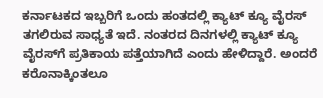ಕರ್ನಾಟಕದ ಇಬ್ಬರಿಗೆ ಒಂದು ಹಂತದಲ್ಲಿ ಕ್ಯಾಟ್‌ ಕ್ಯೂ ವೈರಸ್‌ ತಗಲಿರುವ ಸಾಧ್ಯತೆ ಇದೆ. ನಂತರದ ದಿನಗಳಲ್ಲಿ ಕ್ಯಾಟ್‌ ಕ್ಯೂ ವೈರಸ್‌ಗೆ ಪ್ರತಿಕಾಯ ಪತ್ತೆಯಾಗಿದೆ ಎಂದು ಹೇಳಿದ್ದಾರೆ. ಅಂದರೆ ಕರೊನಾಕ್ಕಿಂತಲೂ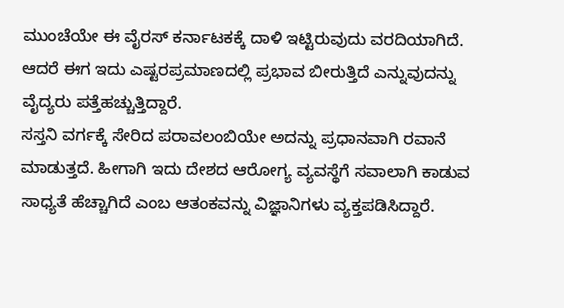ಮುಂಚೆಯೇ ಈ ವೈರಸ್ ಕರ್ನಾಟಕಕ್ಕೆ ದಾಳಿ ಇಟ್ಟಿರುವುದು ವರದಿಯಾಗಿದೆ. ಆದರೆ ಈಗ ಇದು ಎಷ್ಟರಪ್ರಮಾಣದಲ್ಲಿ ಪ್ರಭಾವ ಬೀರುತ್ತಿದೆ ಎನ್ನುವುದನ್ನು ವೈದ್ಯರು ಪತ್ತೆಹಚ್ಚುತ್ತಿದ್ದಾರೆ.
ಸಸ್ತನಿ ವರ್ಗಕ್ಕೆ ಸೇರಿದ ಪರಾವಲಂಬಿಯೇ ಅದನ್ನು ಪ್ರಧಾನವಾಗಿ ರವಾನೆ ಮಾಡುತ್ತದೆ. ಹೀಗಾಗಿ ಇದು ದೇಶದ ಆರೋಗ್ಯ ವ್ಯವಸ್ಥೆಗೆ ಸವಾಲಾಗಿ ಕಾಡುವ ಸಾಧ್ಯತೆ ಹೆಚ್ಚಾಗಿದೆ ಎಂಬ ಆತಂಕವನ್ನು ವಿಜ್ಞಾನಿಗಳು ವ್ಯಕ್ತಪಡಿಸಿದ್ದಾರೆ.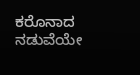ಕರೊನಾದ ನಡುವೆಯೇ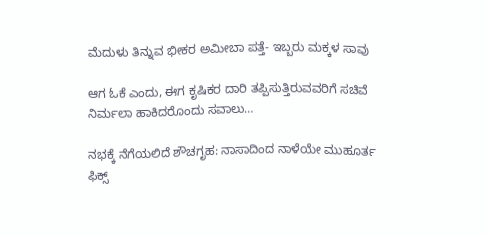ಮೆದುಳು ತಿನ್ನುವ ಭೀಕರ ಅಮೀಬಾ ಪತ್ತೆ- ಇಬ್ಬರು ಮಕ್ಕಳ ಸಾವು

ಆಗ ಓಕೆ ಎಂದು, ಈಗ ಕೃಷಿಕರ ದಾರಿ ತಪ್ಪಿಸುತ್ತಿರುವವರಿಗೆ ಸಚಿವೆ ನಿರ್ಮಲಾ ಹಾಕಿದರೊಂದು ಸವಾಲು…

ನಭಕ್ಕೆ ನೆಗೆಯಲಿದೆ ಶೌಚಗೃಹ: ನಾಸಾದಿಂದ ನಾಳೆಯೇ ಮುಹೂರ್ತ ಫಿಕ್ಸ್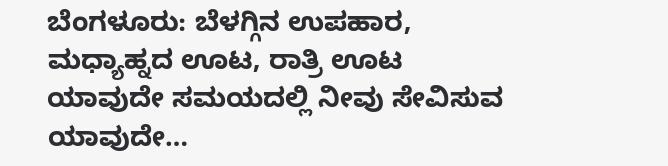ಬೆಂಗಳೂರು: ಬೆಳಗ್ಗಿನ ಉಪಹಾರ, ಮಧ್ಯಾಹ್ನದ ಊಟ, ರಾತ್ರಿ ಊಟ ಯಾವುದೇ ಸಮಯದಲ್ಲಿ ನೀವು ಸೇವಿಸುವ ಯಾವುದೇ…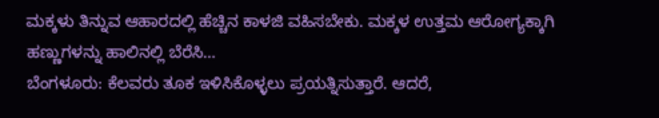ಮಕ್ಕಳು ತಿನ್ನುವ ಆಹಾರದಲ್ಲಿ ಹೆಚ್ಚಿನ ಕಾಳಜಿ ವಹಿಸಬೇಕು. ಮಕ್ಕಳ ಉತ್ತಮ ಆರೋಗ್ಯಕ್ಕಾಗಿ ಹಣ್ಣುಗಳನ್ನು ಹಾಲಿನಲ್ಲಿ ಬೆರೆಸಿ…
ಬೆಂಗಳೂರು: ಕೆಲವರು ತೂಕ ಇಳಿಸಿಕೊಳ್ಳಲು ಪ್ರಯತ್ನಿಸುತ್ತಾರೆ. ಆದರೆ,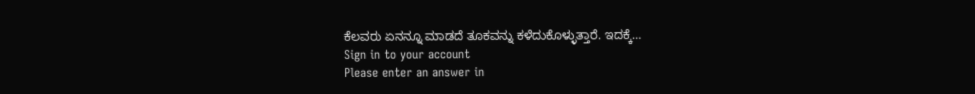ಕೆಲವರು ಏನನ್ನೂ ಮಾಡದೆ ತೂಕವನ್ನು ಕಳೆದುಕೊಳ್ಳುತ್ತಾರೆ. ಇದಕ್ಕೆ…
Sign in to your account
Please enter an answer in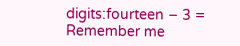digits:fourteen − 3 =
Remember me